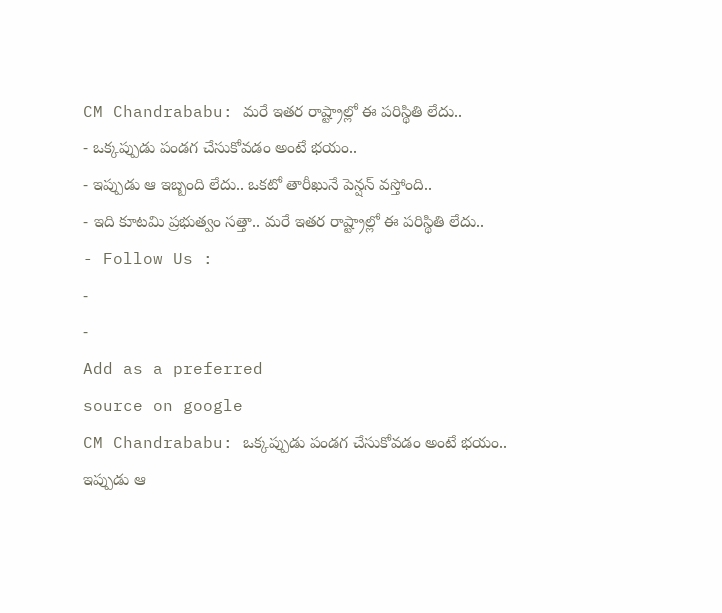CM Chandrababu: మరే ఇతర రాష్ట్రాల్లో ఈ పరిస్థితి లేదు..
- ఒక్కప్పుడు పండగ చేసుకోవడం అంటే భయం..
- ఇప్పుడు ఆ ఇబ్బంది లేదు.. ఒకటో తారీఖునే పెన్షన్ వస్తోంది..
- ఇది కూటమి ప్రభుత్వం సత్తా.. మరే ఇతర రాష్ట్రాల్లో ఈ పరిస్థితి లేదు..
- Follow Us :
-
-
Add as a preferred
source on google
CM Chandrababu: ఒక్కప్పుడు పండగ చేసుకోవడం అంటే భయం.. ఇప్పుడు ఆ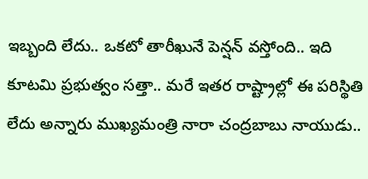ఇబ్బంది లేదు.. ఒకటో తారీఖునే పెన్షన్ వస్తోంది.. ఇది కూటమి ప్రభుత్వం సత్తా.. మరే ఇతర రాష్ట్రాల్లో ఈ పరిస్థితి లేదు అన్నారు ముఖ్యమంత్రి నారా చంద్రబాబు నాయుడు..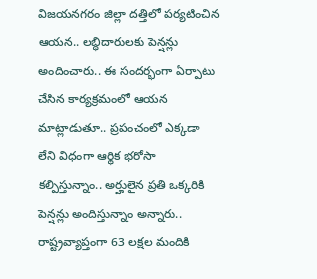విజయనగరం జిల్లా దత్తిలో పర్యటించిన ఆయన.. లబ్ధిదారులకు పెన్షన్లు అందించారు.. ఈ సందర్భంగా ఏర్పాటు చేసిన కార్యక్రమంలో ఆయన మాట్లాడుతూ.. ప్రపంచంలో ఎక్కడా లేని విధంగా ఆర్థిక భరోసా కల్పిస్తున్నాం.. అర్హులైన ప్రతి ఒక్కరికి పెన్షన్లు అందిస్తున్నాం అన్నారు.. రాష్ట్రవ్యాప్తంగా 63 లక్షల మందికి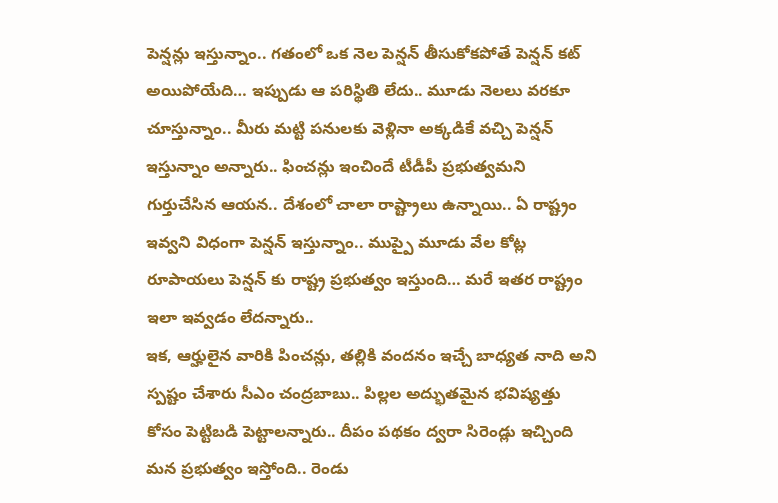పెన్షన్లు ఇస్తున్నాం.. గతంలో ఒక నెల పెన్షన్ తీసుకోకపోతే పెన్షన్ కట్ అయిపోయేది… ఇప్పుడు ఆ పరిస్థితి లేదు.. మూడు నెలలు వరకూ చూస్తున్నాం.. మీరు మట్టి పనులకు వెళ్లినా అక్కడికే వచ్చి పెన్షన్ ఇస్తున్నాం అన్నారు.. ఫించన్లు ఇంచిందే టీడీపీ ప్రభుత్వమని గుర్తుచేసిన ఆయన.. దేశంలో చాలా రాష్ట్రాలు ఉన్నాయి.. ఏ రాష్ట్రం ఇవ్వని విధంగా పెన్షన్ ఇస్తున్నాం.. ముప్పై మూడు వేల కోట్ల రూపాయలు పెన్షన్ కు రాష్ట్ర ప్రభుత్వం ఇస్తుంది… మరే ఇతర రాష్ట్రం ఇలా ఇవ్వడం లేదన్నారు..
ఇక, ఆర్హులైన వారికి పించన్లు, తల్లికి వందనం ఇచ్చే బాధ్యత నాది అని స్పష్టం చేశారు సీఎం చంద్రబాబు.. పిల్లల అద్భుతమైన భవిష్యత్తు కోసం పెట్టిబడి పెట్టాలన్నారు.. దీపం పథకం ద్వరా సిరెండ్లు ఇచ్చింది మన ప్రభుత్వం ఇస్తోంది.. రెండు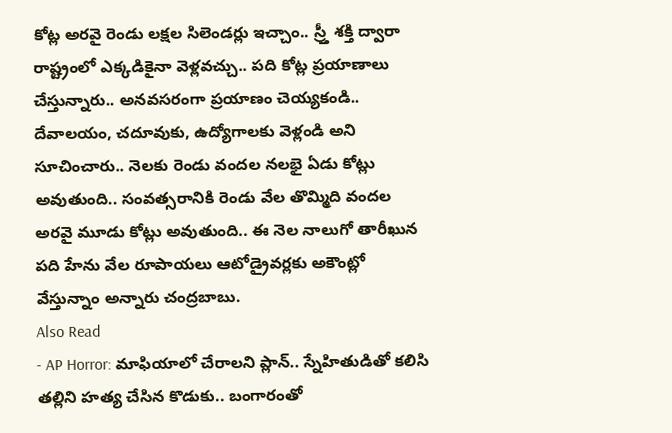కోట్ల అరవై రెండు లక్షల సిలెండర్లు ఇచ్చాం.. స్ర్తీ శక్తి ద్వారా రాష్ట్రంలో ఎక్కడికైనా వెళ్లవచ్చు.. పది కోట్ల ప్రయాణాలు చేస్తున్నారు.. అనవసరంగా ప్రయాణం చెయ్యకండి.. దేవాలయం, చదూవుకు, ఉద్యోగాలకు వెళ్లండి అని సూచించారు.. నెలకు రెండు వందల నలభై ఏడు కోట్లు అవుతుంది.. సంవత్సరానికి రెండు వేల తొమ్మిది వందల అరవై మూడు కోట్లు అవుతుంది.. ఈ నెల నాలుగో తారీఖున పది హేను వేల రూపాయలు ఆటోడ్రైవర్లకు అకౌంట్లో వేస్తున్నాం అన్నారు చంద్రబాబు.
Also Read
- AP Horror: మాఫియాలో చేరాలని ప్లాన్.. స్నేహితుడితో కలిసి తల్లిని హత్య చేసిన కొడుకు.. బంగారంతో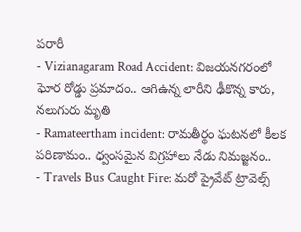పరారీ
- Vizianagaram Road Accident: విజయనగరంలో ఘోర రోడ్డు ప్రమాదం.. ఆగిఉన్న లారీని ఢీకొన్న కారు, నలుగురు మృతి
- Ramateertham incident: రామతీర్థం ఘటనలో కీలక పరిణామం.. ధ్వంసమైన విగ్రహాలు నేడు నిమజ్జనం..
- Travels Bus Caught Fire: మరో ప్రైవేట్ ట్రావెల్స్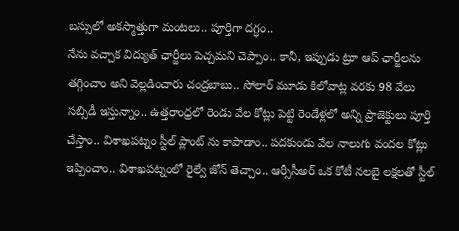బస్సులో అకస్మాత్తుగా మంటలు.. పూర్తిగా దగ్ధం..
నేను వచ్చాక విద్యుత్ ఛార్జీలు పెచ్చమని చెప్పాం.. కానీ, ఇప్పుడు ట్రూ ఆప్ ఛార్జీలను తగ్గించాం అని వెల్లడించారు చంద్రబాబు.. సోలార్ మూడు కిలోవాట్ల వరకు 98 వేలు సబ్సిడీ ఇస్తున్నాం.. ఉత్తరాంధ్రలో రెండు వేల కోట్లు పెట్టి రెండేళ్లలో అన్ని ప్రాజెక్టులు పూర్తి చేస్తాం.. విశాఖపట్నం స్టీల్ ప్లాంట్ ను కాపాడాం.. పదకుండు వేల నాలుగు వందల కోట్లు ఇప్పించాం.. విశాఖపట్నంలో రైల్వే జోన్ తెచ్చాం.. ఆర్సీసీఅర్ ఒక కోటీ నలబై లక్షలతో స్టీల్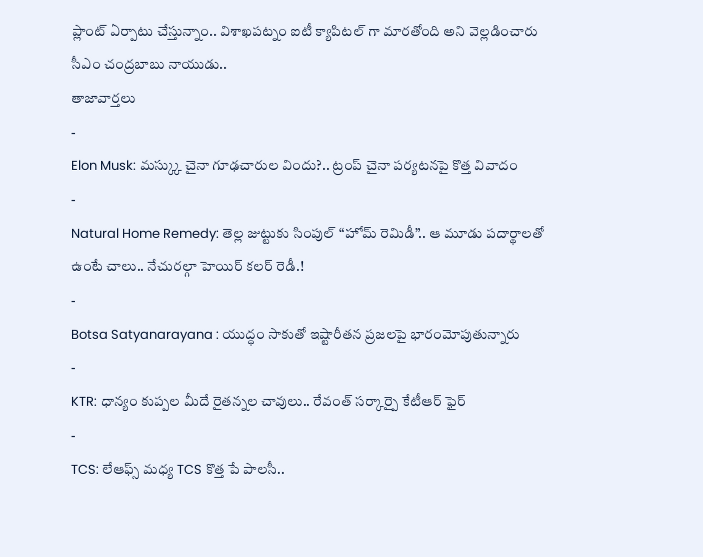ప్లాంట్ ఏర్పాటు చేస్తున్నాం.. విశాఖపట్నం ఐటీ క్యాపిటల్ గా మారతోంది అని వెల్లడించారు సీఎం చంద్రబాబు నాయుడు..
తాజావార్తలు
-
Elon Musk: మస్క్కు చైనా గూఢచారుల విందు?.. ట్రంప్ చైనా పర్యటనపై కొత్త వివాదం
-
Natural Home Remedy: తెల్ల జుట్టుకు సింపుల్ “హోమ్ రెమిడీ”.. ఆ మూడు పదార్థాలతో ఉంటే చాలు.. నేచురల్గా హెయిర్ కలర్ రెడీ.!
-
Botsa Satyanarayana : యుద్ధం సాకుతో ఇష్టారీతన ప్రజలపై భారంమోపుతున్నారు
-
KTR: ధాన్యం కుప్పల మీదే రైతన్నల చావులు.. రేవంత్ సర్కార్పై కేటీఆర్ ఫైర్
-
TCS: లేఆఫ్స్ మధ్య TCS కొత్త పే పాలసీ..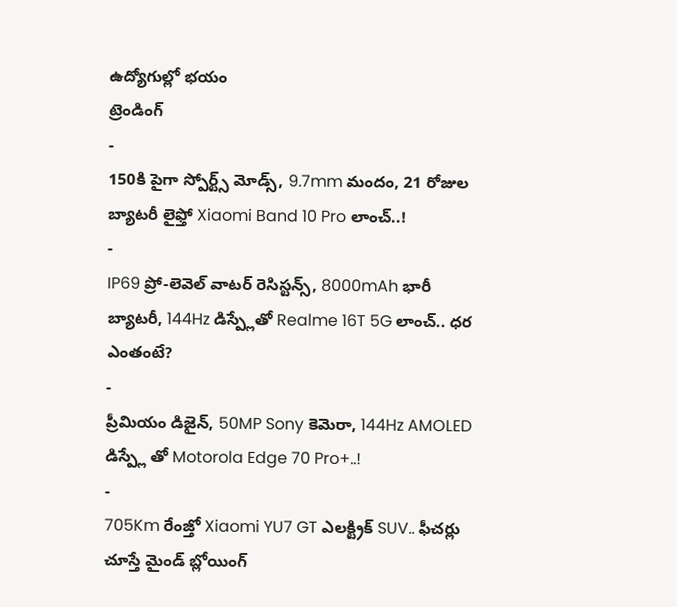ఉద్యోగుల్లో భయం
ట్రెండింగ్
-
150కి పైగా స్పోర్ట్స్ మోడ్స్, 9.7mm మందం, 21 రోజుల బ్యాటరీ లైఫ్తో Xiaomi Band 10 Pro లాంచ్..!
-
IP69 ప్రో-లెవెల్ వాటర్ రెసిస్టన్స్, 8000mAh భారీ బ్యాటరీ, 144Hz డిస్ప్లేతో Realme 16T 5G లాంచ్.. ధర ఎంతంటే?
-
ప్రీమియం డిజైన్, 50MP Sony కెమెరా, 144Hz AMOLED డిస్ప్లే తో Motorola Edge 70 Pro+..!
-
705Km రేంజ్తో Xiaomi YU7 GT ఎలక్ట్రిక్ SUV.. ఫీచర్లు చూస్తే మైండ్ బ్లోయింగ్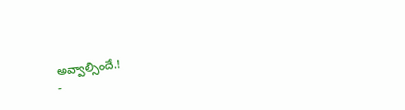అవ్వాల్సిందే.!
-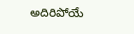అదిరిపోయే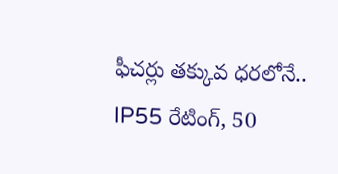ఫీచర్లు తక్కువ ధరలోనే.. IP55 రేటింగ్, 50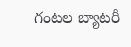గంటల బ్యాటరీ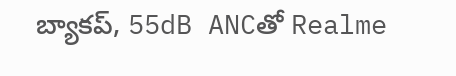బ్యాకప్, 55dB ANCతో Realme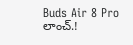Buds Air 8 Pro లాంచ్.!